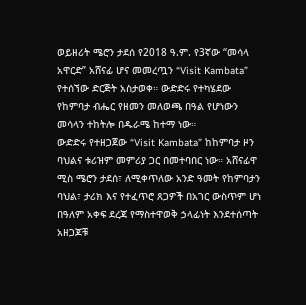ወይዘሪት ሜሮን ታደሰ የ2018 ዓ.ም. የ3ኛው “መሳላ አዋርድ” አሸናፊ ሆና መመረጧን “Visit Kambata” የተሰኘው ድርጅት አስታወቀ። ውድድሩ የተካሄደው የከምባታ ብሔር የዘመን መለወጫ በዓል የሆነውን መሳላን ተከትሎ በዱራሜ ከተማ ነው።
ውድድሩ የተዘጋጀው “Visit Kambata” ከከምባታ ዞን ባህልና ቱሪዝም መምሪያ ጋር በመተባበር ነው። አሸናፊዋ ሚስ ሜሮን ታደሰ፣ ለሚቀጥለው አንድ ዓመት የከምባታን ባህል፣ ታሪክ እና የተፈጥሮ ጸጋዎች በአገር ውስጥም ሆነ በዓለም አቀፍ ደረጃ የማስተዋወቅ ኃላፊነት እንደተሰጣት አዘጋጆቹ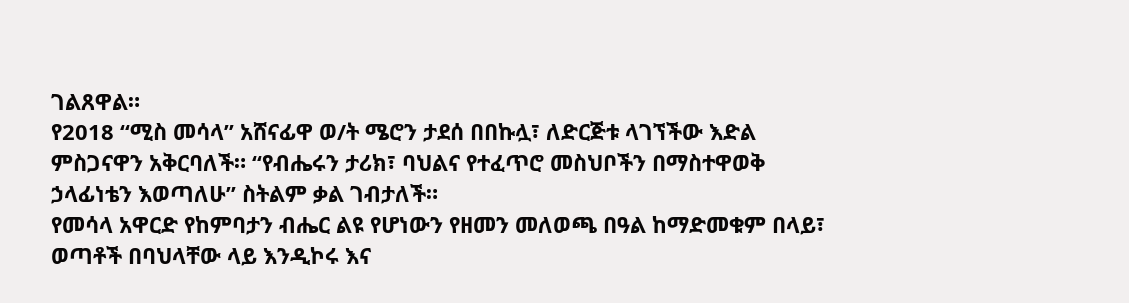ገልጸዋል።
የ2018 “ሚስ መሳላ” አሸናፊዋ ወ/ት ሜሮን ታደሰ በበኩሏ፣ ለድርጅቱ ላገኘችው እድል ምስጋናዋን አቅርባለች። “የብሔሩን ታሪክ፣ ባህልና የተፈጥሮ መስህቦችን በማስተዋወቅ ኃላፊነቴን እወጣለሁ” ስትልም ቃል ገብታለች።
የመሳላ አዋርድ የከምባታን ብሔር ልዩ የሆነውን የዘመን መለወጫ በዓል ከማድመቁም በላይ፣ ወጣቶች በባህላቸው ላይ እንዲኮሩ እና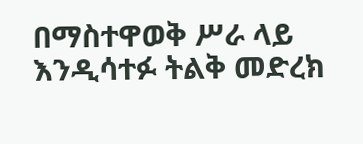በማስተዋወቅ ሥራ ላይ እንዲሳተፉ ትልቅ መድረክ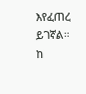እየፈጠረ ይገኛል።
ከ